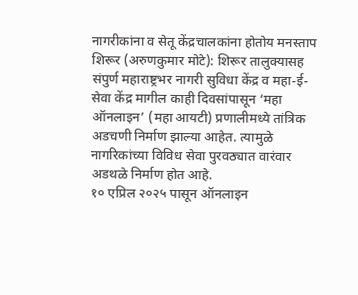नागरीकांना व सेतू केंद्रचालकांना होतोय मनस्ताप
शिरूर (अरुणकुमार मोटे): शिरूर तालुक्यासह संपुर्ण महाराष्ट्रभर नागरी सुविधा केंद्र व महा-ई-सेवा केंद्र मागील काही दिवसांपासून ‘महा ऑनलाइन’ (महा आयटी) प्रणालीमध्ये तांत्रिक अडचणी निर्माण झाल्या आहेत. त्यामुळे नागरिकांच्या विविध सेवा पुरवठ्यात वारंवार अडथळे निर्माण होत आहे.
१० एप्रिल २०२५ पासून ऑनलाइन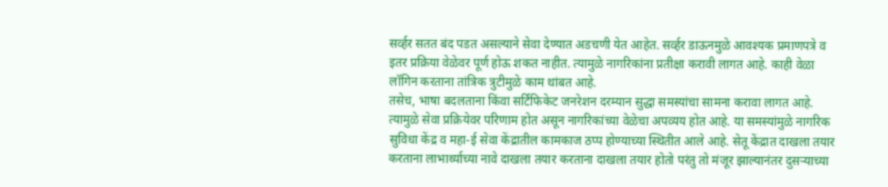सर्व्हर सतत बंद पडत असल्याने सेवा देण्यात अडचणी येत आहेत. सर्व्हर डाऊनमुळे आवश्यक प्रमाणपत्रे व इतर प्रक्रिया वेळेवर पूर्ण होऊ शकत नाहीत. त्यामुळे नागरिकांना प्रतीक्षा करावी लागत आहे. काही वेळा लॉगिन करताना तांत्रिक त्रुटीमुळे काम थांबत आहे.
तसेच, भाषा बदलताना किंवा सर्टिफिकेट जनरेशन दरम्यान सुद्धा समस्यांचा सामना करावा लागत आहे. त्यामुळे सेवा प्रक्रियेवर परिणाम होत असून नागरिकांच्या वेळेचा अपव्यय होत आहे. या समस्यांमुळे नागरिक सुविधा केंद्र व महा-ई सेवा केंद्रातील कामकाज ठप्प होण्याच्या स्थितीत आले आहे. सेतू केंद्रात दाखला तयार करताना लाभार्थ्याच्या नावे दाखला तयार करताना दाखला तयार होतो परंतु तो मंजूर झाल्यानंतर दुसऱ्याच्या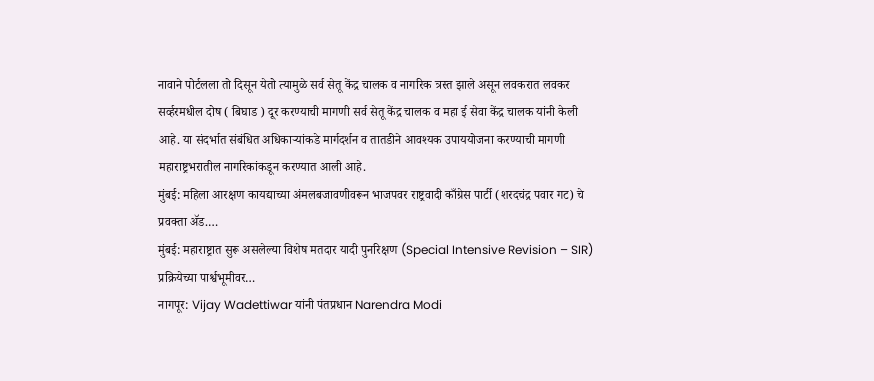नावाने पोर्टलला तो दिसून येतो त्यामुळे सर्व सेतू केंद्र चालक व नागरिक त्रस्त झाले असून लवकरात लवकर सर्व्हरमधील दोष ( बिघाड ) दूर करण्याची मागणी सर्व सेतू केंद्र चालक व महा ई सेवा केंद्र चालक यांनी केली आहे. या संदर्भात संबंधित अधिकाऱ्यांकडे मार्गदर्शन व तातडीने आवश्यक उपाययोजना करण्याची मागणी महाराष्ट्रभरातील नागरिकांकडून करण्यात आली आहे.
मुंबई: महिला आरक्षण कायद्याच्या अंमलबजावणीवरून भाजपवर राष्ट्रवादी काँग्रेस पार्टी (शरदचंद्र पवार गट) चे प्रवक्ता ॲड.…
मुंबई: महाराष्ट्रात सुरू असलेल्या विशेष मतदार यादी पुनरिक्षण (Special Intensive Revision – SIR) प्रक्रियेच्या पार्श्वभूमीवर…
नागपूर: Vijay Wadettiwar यांनी पंतप्रधान Narendra Modi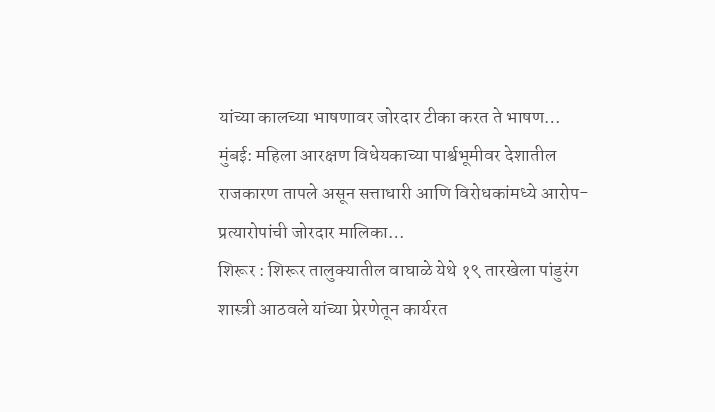यांच्या कालच्या भाषणावर जोरदार टीका करत ते भाषण…
मुंबई: महिला आरक्षण विधेयकाच्या पार्श्वभूमीवर देशातील राजकारण तापले असून सत्ताधारी आणि विरोधकांमध्ये आरोप-प्रत्यारोपांची जोरदार मालिका…
शिरूर : शिरूर तालुक्यातील वाघाळे येथे १९ तारखेला पांडुरंग शास्त्री आठवले यांच्या प्रेरणेतून कार्यरत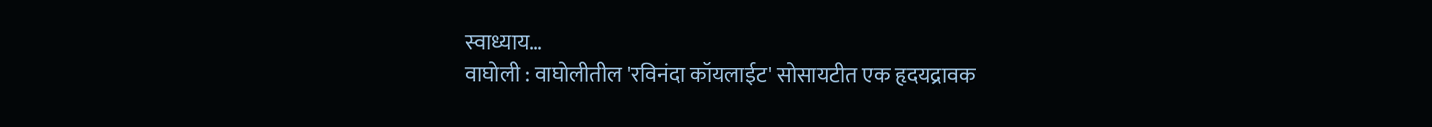स्वाध्याय…
वाघोली : वाघोलीतील 'रविनंदा कॉयलाईट' सोसायटीत एक हृदयद्रावक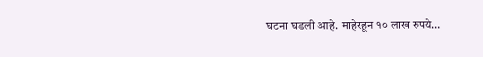घटना घडली आहे. माहेरहून १० लाख रुपये…